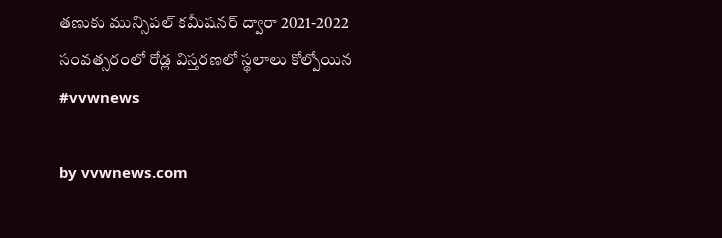తణుకు మున్సిపల్ కమీషనర్ ద్వారా 2021-2022 సంవత్సరంలో రోడ్ల విస్తరణలో స్థలాలు కోల్పోయిన #vvwnews

by vvwnews.com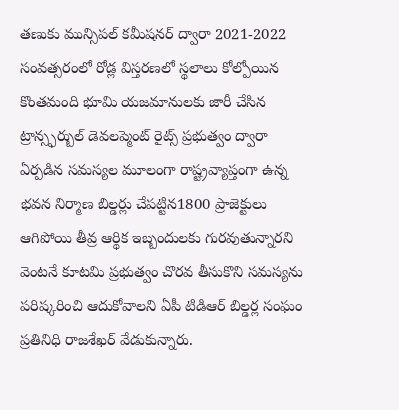తణుకు మున్సిపల్ కమీషనర్ ద్వారా 2021-2022 సంవత్సరంలో రోడ్ల విస్తరణలో స్థలాలు కోల్పోయిన కొంతమంది భూమి యజమానులకు జారీ చేసిన ట్రాన్స్ఫర్బుల్ డెవలప్మెంట్ రైట్స్ ప్రభుత్వం ద్వారా ఏర్పడిన సమస్యల మూలంగా రాష్ట్రవ్యాప్తంగా ఉన్న భవన నిర్మాణ బిల్డర్లు చేపట్టిన1800 ప్రాజెక్టులు ఆగిపోయి తీవ్ర ఆర్థిక ఇబ్బందులకు గురవుతున్నారని వెంటనే కూటమి ప్రభుత్వం చొరవ తీసుకొని సమస్యను పరిష్కరించి ఆదుకోవాలని ఏపీ టిడిఆర్ బిల్డర్ల సంఘం ప్రతినిధి రాజశేఖర్ వేడుకున్నారు.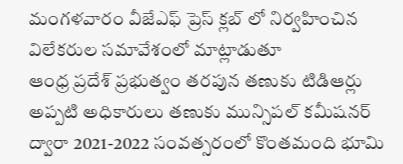మంగళవారం వీజేఎఫ్ ప్రెస్ క్లబ్ లో నిర్వహించిన విలేకరుల సమావేశంలో మాట్లాడుతూ
ఆంధ్ర ప్రదేశ్ ప్రభుత్వం తరపున తణుకు టిడిఆర్లు అప్పటి అధికారులు తణుకు మున్సిపల్ కమీషనర్ ద్వారా 2021-2022 సంవత్సరంలో కొంతమంది భూమి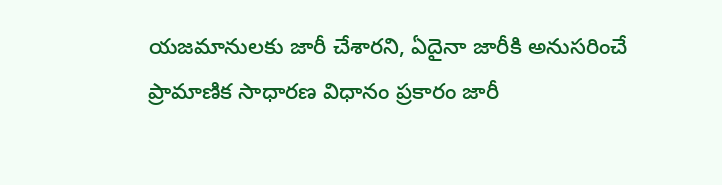యజమానులకు జారీ చేశారని, ఏదైనా జారీకి అనుసరించే ప్రామాణిక సాధారణ విధానం ప్రకారం జారీ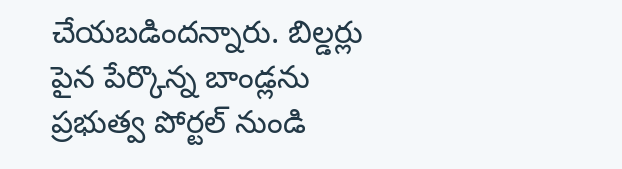చేయబడిందన్నారు. బిల్డర్లు పైన పేర్కొన్న బాండ్లను ప్రభుత్వ పోర్టల్ నుండి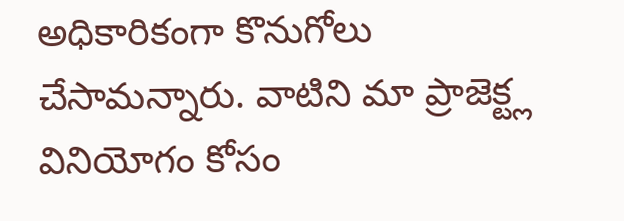అధికారికంగా కొనుగోలు చేసామన్నారు. వాటిని మా ప్రాజెక్ట్ల వినియోగం కోసం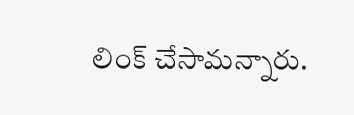లింక్ చేసామన్నారు.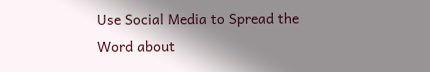Use Social Media to Spread the Word about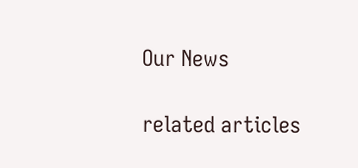Our News

related articles